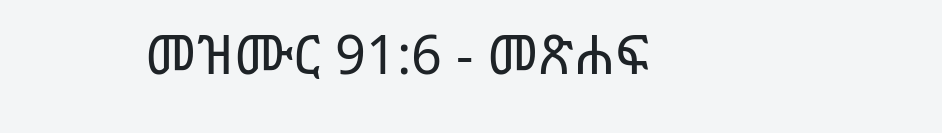መዝሙር 91:6 - መጽሐፍ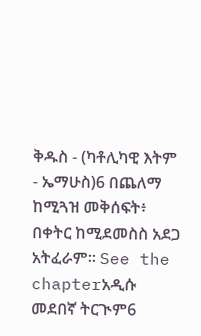ቅዱስ - (ካቶሊካዊ እትም - ኤማሁስ)6 በጨለማ ከሚጓዝ መቅሰፍት፥ በቀትር ከሚደመስስ አደጋ አትፈራም። See the chapterአዲሱ መደበኛ ትርጒም6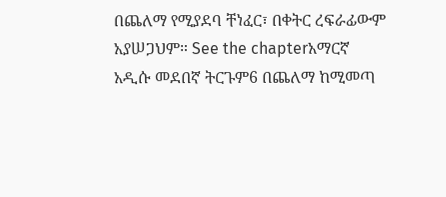በጨለማ የሚያደባ ቸነፈር፣ በቀትር ረፍራፊውም አያሠጋህም። See the chapterአማርኛ አዲሱ መደበኛ ትርጉም6 በጨለማ ከሚመጣ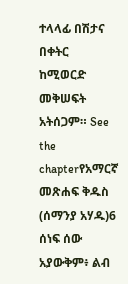ተላላፊ በሽታና በቀትር ከሚወርድ መቅሠፍት አትሰጋም። See the chapterየአማርኛ መጽሐፍ ቅዱስ (ሰማንያ አሃዱ)6 ሰነፍ ሰው አያውቅም፥ ልብ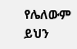የሌለውም ይህን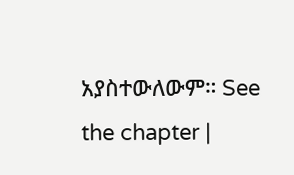አያስተውለውም። See the chapter |